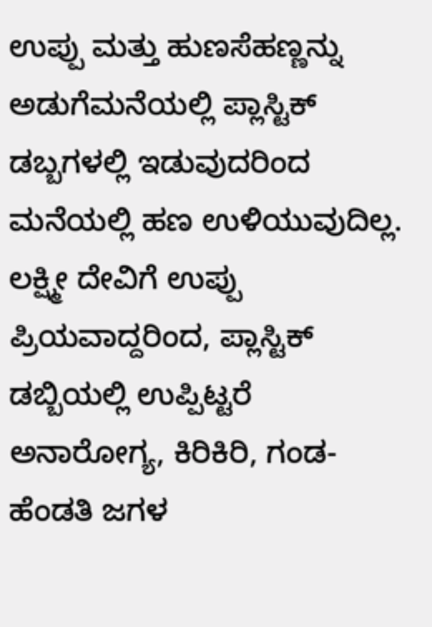ಉಪ್ಪು ಮತ್ತು ಹುಣಸೆಹಣ್ಣನ್ನು ಅಡುಗೆಮನೆಯಲ್ಲಿ ಪ್ಲಾಸ್ಟಿಕ್ ಡಬ್ಬಗಳಲ್ಲಿ ಇಡುವುದರಿಂದ ಮನೆಯಲ್ಲಿ ಹಣ ಉಳಿಯುವುದಿಲ್ಲ. ಲಕ್ಷ್ಮೀ ದೇವಿಗೆ ಉಪ್ಪು ಪ್ರಿಯವಾದ್ದರಿಂದ, ಪ್ಲಾಸ್ಟಿಕ್ ಡಬ್ಬಿಯಲ್ಲಿ ಉಪ್ಪಿಟ್ಟರೆ ಅನಾರೋಗ್ಯ, ಕಿರಿಕಿರಿ, ಗಂಡ-ಹೆಂಡತಿ ಜಗಳ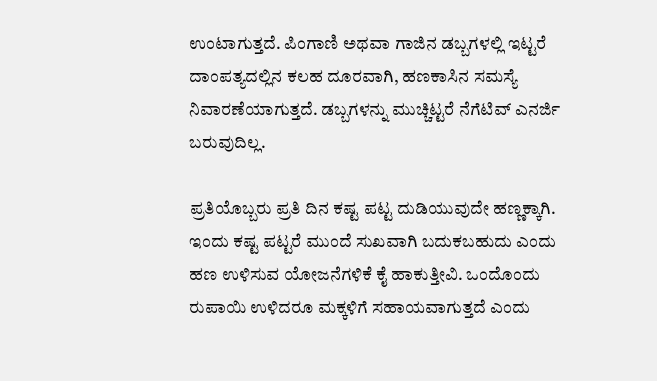ಉಂಟಾಗುತ್ತದೆ. ಪಿಂಗಾಣಿ ಅಥವಾ ಗಾಜಿನ ಡಬ್ಬಗಳಲ್ಲಿ ಇಟ್ಟರೆ ದಾಂಪತ್ಯದಲ್ಲಿನ ಕಲಹ ದೂರವಾಗಿ, ಹಣಕಾಸಿನ ಸಮಸ್ಯೆ ನಿವಾರಣೆಯಾಗುತ್ತದೆ. ಡಬ್ಬಗಳನ್ನು ಮುಚ್ಚಿಟ್ಟರೆ ನೆಗೆಟಿವ್ ಎನರ್ಜಿ ಬರುವುದಿಲ್ಲ.

ಪ್ರತಿಯೊಬ್ಬರು ಪ್ರತಿ ದಿನ ಕಷ್ಟ ಪಟ್ಟ ದುಡಿಯುವುದೇ ಹಣ್ಣಕ್ಕಾಗಿ. ಇಂದು ಕಷ್ಟ ಪಟ್ಟರೆ ಮುಂದೆ ಸುಖವಾಗಿ ಬದುಕಬಹುದು ಎಂದು ಹಣ ಉಳಿಸುವ ಯೋಜನೆಗಳಿಕೆ ಕೈ ಹಾಕುತ್ತೀವಿ. ಒಂದೊಂದು ರುಪಾಯಿ ಉಳಿದರೂ ಮಕ್ಕಳಿಗೆ ಸಹಾಯವಾಗುತ್ತದೆ ಎಂದು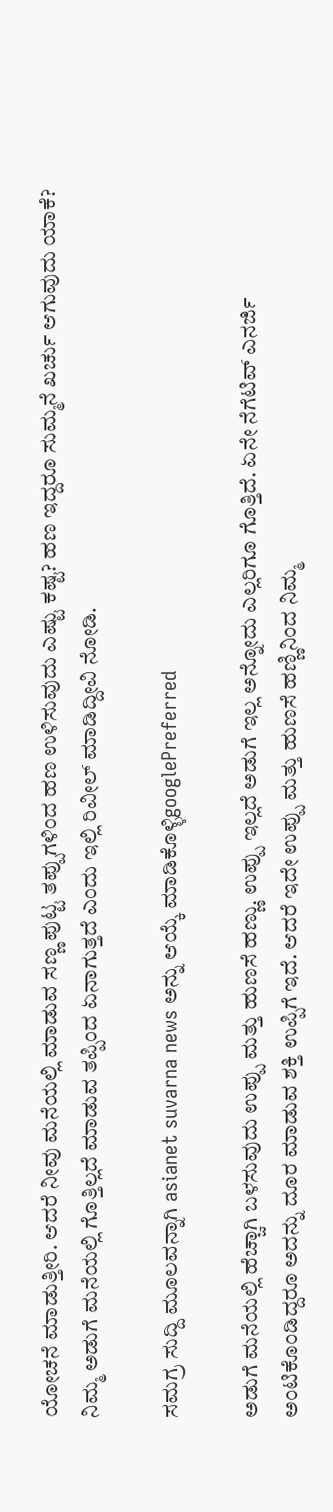ಯೋಚನೆ ಮಾಡುತ್ತೀರಿ. ಆದರೆ ನೀವು ಮನೆಯಲ್ಲಿ ಮಾಡುವ ಸಣ್ಣ ಪುಟ್ಟ ತಪ್ಪುಗಳಿಂದ ಹಣ ಉಳಿಸುವುದು ಎಷ್ಟು ಕಷ್ಟ? ಹಣ ಇದ್ದರೂ ಸುಮ್ಮನೆ ಖರ್ಚು ಆಗುವುದು ಯಾಕೆ? ನಿಮ್ಮ ಅಡುಗೆ ಮನೆಯಲ್ಲಿ ಗೊತ್ತಿಲ್ಲದೆ ಮಾಡುವ ತಪ್ಪಿಂದ ಏನಾಗುತ್ತದೆ ಎಂದು ಇಲ್ಲಿ ರಿವೀಲ್ ಮಾಡಿದ್ದೀವಿ ನೋಡಿ.

ಸಮಗ್ರ ಸುದ್ದಿ ಮೂಲವನ್ನಾಗಿ asianet suvarna news ಅನ್ನು ಆಯ್ಕೆ ಮಾಡಿಕೊಳ್ಳಿgooglePreferred

ಅಡುಗೆ ಮನೆಯಲ್ಲಿ ಹೆಚ್ಚಾಗಿ ಬಳಸುವುದು ಉಪ್ಪು ಮತ್ತು ಹುಣಸೆ ಹಣ್ಣು. ಉಪ್ಪು ಇಲ್ಲದೆ ಅಡುಗೆ ಇಲ್ಲ ಅನ್ನೋದು ಎಲ್ಲರಿಗೂ ಗೊತ್ತಿದೆ. ಏನೇ ನೆಗೆಟಿವ್ ಎನರ್ಜಿ ಅಂಟಿಕೊಂಡಿದ್ದರೂ ಅದನ್ನು ದೂರ ಮಾಡುವ ಶಕ್ತಿ ಉಪ್ಪಿಗೆ ಇದೆ. ಆದರೆ ಇದೇ ಉಪ್ಪು ಮತ್ತು ಹುಣಸೆ ಹಣ್ಣಿನಿಂದ ನಿಮ್ಮ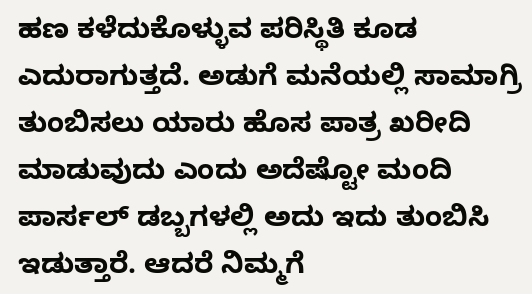ಹಣ ಕಳೆದುಕೊಳ್ಳುವ ಪರಿಸ್ಥಿತಿ ಕೂಡ ಎದುರಾಗುತ್ತದೆ. ಅಡುಗೆ ಮನೆಯಲ್ಲಿ ಸಾಮಾಗ್ರಿ ತುಂಬಿಸಲು ಯಾರು ಹೊಸ ಪಾತ್ರ ಖರೀದಿ ಮಾಡುವುದು ಎಂದು ಅದೆಷ್ಟೋ ಮಂದಿ ಪಾರ್ಸಲ್‌ ಡಬ್ಬಗಳಲ್ಲಿ ಅದು ಇದು ತುಂಬಿಸಿ ಇಡುತ್ತಾರೆ. ಆದರೆ ನಿಮ್ಮಗೆ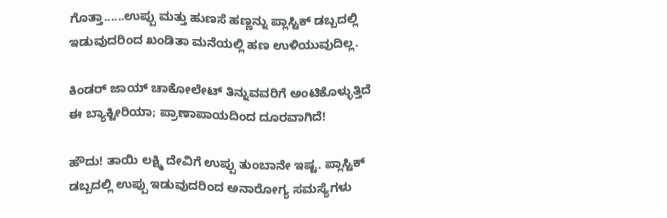ಗೊತ್ತಾ......ಉಪ್ಪು ಮತ್ತು ಹುಣಸೆ ಹಣ್ಣನ್ನು ಪ್ಲಾಸ್ಟಿಕ್ ಡಬ್ಬದಲ್ಲಿ ಇಡುವುದರಿಂದ ಖಂಡಿತಾ ಮನೆಯಲ್ಲಿ ಹಣ ಉಳಿಯುವುದಿಲ್ಲ.

ಕಿಂಡರ್‌ ಜಾಯ್ ಚಾಕೋಲೇಟ್‌ ತಿನ್ನುವವರಿಗೆ ಅಂಟಿಕೊಳ್ಳುತ್ತಿದೆ ಈ ಬ್ಯಾಕ್ಟೀರಿಯಾ; ಪ್ರಾಣಾಪಾಯದಿಂದ ದೂರವಾಗಿದೆ!

ಹೌದು! ತಾಯಿ ಲಕ್ಷ್ಮಿ ದೇವಿಗೆ ಉಪ್ಪು ತುಂಬಾನೇ ಇಷ್ಟ. ಪ್ಲಾಸ್ಟಿಕ್‌ ಡಬ್ಬದಲ್ಲಿ ಉಪ್ಪು ಇಡುವುದರಿಂದ ಅನಾರೋಗ್ಯ ಸಮಸ್ಯೆಗಳು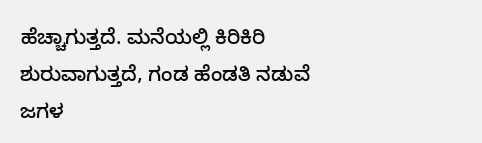ಹೆಚ್ಚಾಗುತ್ತದೆ. ಮನೆಯಲ್ಲಿ ಕಿರಿಕಿರಿ ಶುರುವಾಗುತ್ತದೆ, ಗಂಡ ಹೆಂಡತಿ ನಡುವೆ ಜಗಳ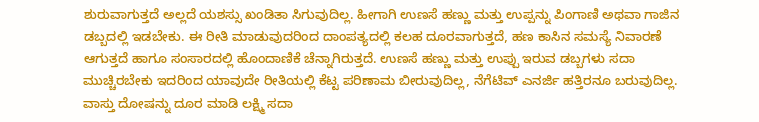ಶುರುವಾಗುತ್ತದೆ ಅಲ್ಲದೆ ಯಶಸ್ಸು ಖಂಡಿತಾ ಸಿಗುವುದಿಲ್ಲ. ಹೀಗಾಗಿ ಉಣಸೆ ಹಣ್ಣು ಮತ್ತು ಉಪ್ಪನ್ನು ಪಿಂಗಾಣಿ ಅಥವಾ ಗಾಜಿನ ಡಬ್ಬದಲ್ಲಿ ಇಡಬೇಕು. ಈ ರೀತಿ ಮಾಡುವುದರಿಂದ ದಾಂಪತ್ಯದಲ್ಲಿ ಕಲಹ ದೂರವಾಗುತ್ತದೆ, ಹಣ ಕಾಸಿನ ಸಮಸ್ಯೆ ನಿವಾರಣೆ ಆಗುತ್ತದೆ ಹಾಗೂ ಸಂಸಾರದಲ್ಲಿ ಹೊಂದಾಣಿಕೆ ಚೆನ್ನಾಗಿರುತ್ತದೆ. ಉಣಸೆ ಹಣ್ಣು ಮತ್ತು ಉಪ್ಪು ಇರುವ ಡಬ್ಬಗಳು ಸದಾ ಮುಚ್ಚಿರಬೇಕು ಇದರಿಂದ ಯಾವುದೇ ರೀತಿಯಲ್ಲಿ ಕೆಟ್ಟ ಪರಿಣಾಮ ಬೀರುವುದಿಲ್ಲ, ನೆಗೆಟಿವ್ ಎನರ್ಜಿ ಹತ್ತಿರನೂ ಬರುವುದಿಲ್ಲ. ವಾಸ್ತು ದೋಷನ್ನು ದೂರ ಮಾಡಿ ಲಕ್ಷ್ಮಿ ಸದಾ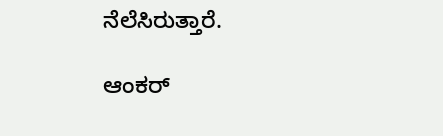ನೆಲೆಸಿರುತ್ತಾರೆ.

ಆಂಕರ್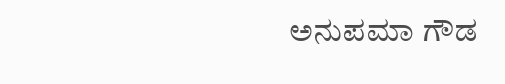ಅನುಪಮಾ ಗೌಡ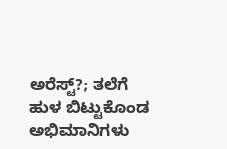ಅರೆಸ್ಟ್‌?; ತಲೆಗೆ ಹುಳ ಬಿಟ್ಟುಕೊಂಡ ಅಭಿಮಾನಿಗಳು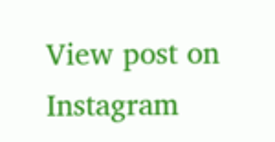View post on Instagram